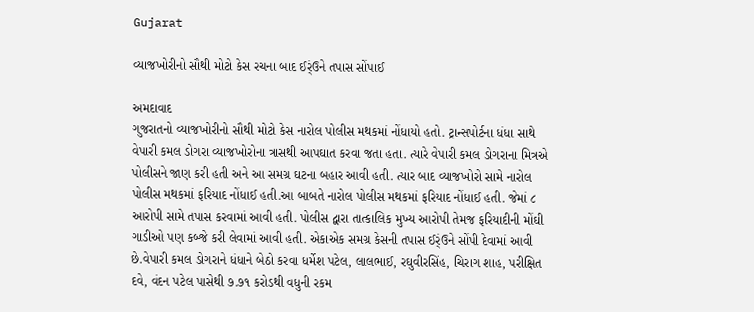Gujarat

વ્યાજખોરીનો સૌથી મોટો કેસ રચના બાદ ઈર્ંઉને તપાસ સોંપાઈ

અમદાવાદ
ગુજરાતનો વ્યાજખોરીનો સૌથી મોટો કેસ નારોલ પોલીસ મથકમાં નોંધાયો હતો. ટ્રાન્સપોર્ટના ધંધા સાથે વેપારી કમલ ડોગરા વ્યાજખોરોના ત્રાસથી આપઘાત કરવા જતા હતા. ત્યારે વેપારી કમલ ડોગરાના મિત્રએ પોલીસને જાણ કરી હતી અને આ સમગ્ર ઘટના બહાર આવી હતી. ત્યાર બાદ વ્યાજખોરો સામે નારોલ પોલીસ મથકમાં ફરિયાદ નોંધાઈ હતી.આ બાબતે નારોલ પોલીસ મથકમાં ફરિયાદ નોંધાઈ હતી. જેમાં ૮ આરોપી સામે તપાસ કરવામાં આવી હતી. પોલીસ દ્વારા તાત્કાલિક મુખ્ય આરોપી તેમજ ફરિયાદીની મોંઘી ગાડીઓ પણ કબ્જે કરી લેવામાં આવી હતી. એકાએક સમગ્ર કેસની તપાસ ઈર્ંઉને સોંપી દેવામાં આવી છે.વેપારી કમલ ડોગરાને ધંધાને બેઠો કરવા ધર્મેશ પટેલ, લાલભાઈ, રઘુવીરસિંહ, ચિરાગ શાહ, પરીક્ષિત દવે, વંદન પટેલ પાસેથી ૭.૭૧ કરોડથી વધુની રકમ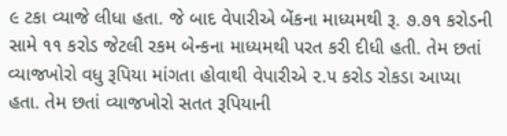૯ ટકા વ્યાજે લીધા હતા. જે બાદ વેપારીએ બેંકના માધ્યમથી રૂ. ૭.૭૧ કરોડની સામે ૧૧ કરોડ જેટલી રકમ બેન્કના માધ્યમથી પરત કરી દીધી હતી. તેમ છતાં વ્યાજખોરો વધુ રૂપિયા માંગતા હોવાથી વેપારીએ ૨.૫ કરોડ રોકડા આપ્યા હતા. તેમ છતાં વ્યાજખોરો સતત રૂપિયાની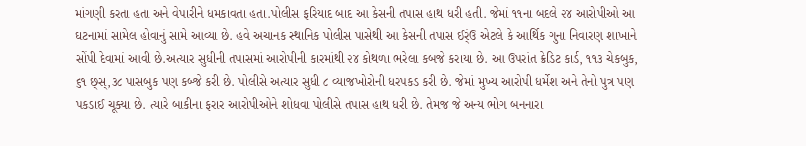માંગણી કરતા હતા અને વેપારીને ધમકાવતા હતા.પોલીસ ફરિયાદ બાદ આ કેસની તપાસ હાથ ધરી હતી. જેમાં ૧૧ના બદલે ૨૪ આરોપીઓ આ ઘટનામાં સામેલ હોવાનું સામે આવ્યા છે. હવે અચાનક સ્થાનિક પોલીસ પાસેથી આ કેસની તપાસ ઈર્ંઉ એટલે કે આર્થિક ગુના નિવારણ શાખાને સોંપી દેવામાં આવી છે.અત્યાર સુધીની તપાસમાં આરોપીની કારમાંથી ૨૪ કોથળા ભરેલા કબજે કરાયા છે. આ ઉપરાંત ક્રેડિટ કાર્ડ, ૧૧૩ ચેકબુક, ૬૧ છ્‌સ્,૩૮ પાસબુક પણ કબ્જે કરી છે. પોલીસે અત્યાર સુધી ૮ વ્યાજખોરોની ધરપકડ કરી છે. જેમાં મુખ્ય આરોપી ધર્મેશ અને તેનો પુત્ર પણ પકડાઈ ચૂક્યા છે. ત્યારે બાકીના ફરાર આરોપીઓને શોધવા પોલીસે તપાસ હાથ ધરી છે. તેમજ જે અન્ય ભોગ બનનારા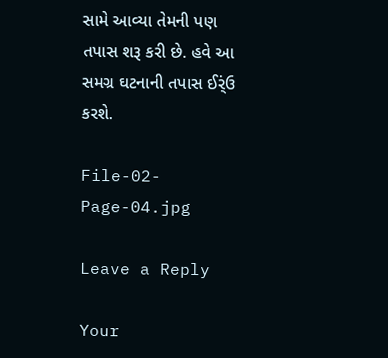સામે આવ્યા તેમની પણ તપાસ શરૂ કરી છે. હવે આ સમગ્ર ઘટનાની તપાસ ઈર્ંઉ કરશે.

File-02-Page-04.jpg

Leave a Reply

Your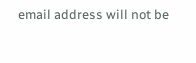email address will not be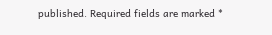published. Required fields are marked *